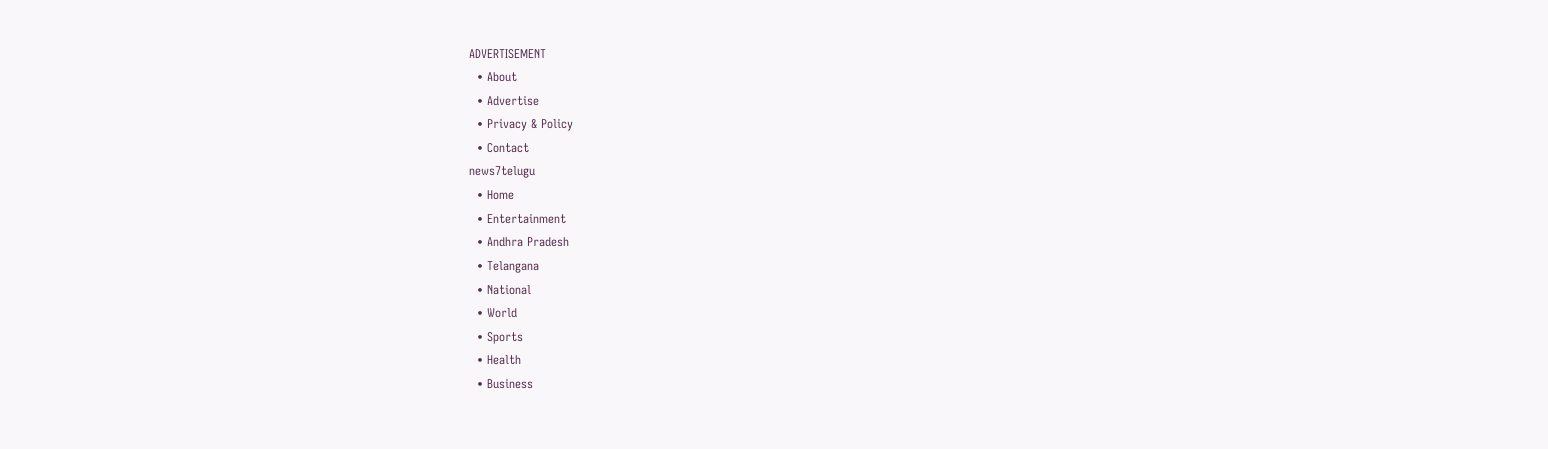ADVERTISEMENT
  • About
  • Advertise
  • Privacy & Policy
  • Contact
news7telugu
  • Home
  • Entertainment
  • Andhra Pradesh
  • Telangana
  • National
  • World
  • Sports
  • Health
  • Business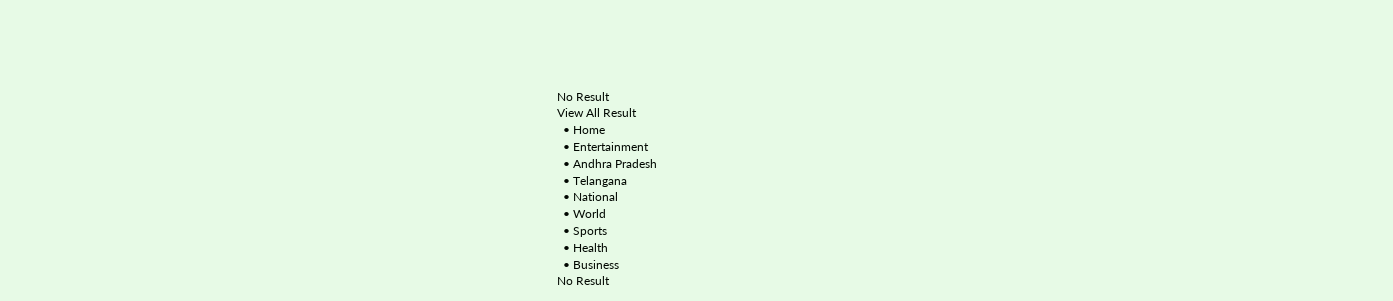No Result
View All Result
  • Home
  • Entertainment
  • Andhra Pradesh
  • Telangana
  • National
  • World
  • Sports
  • Health
  • Business
No Result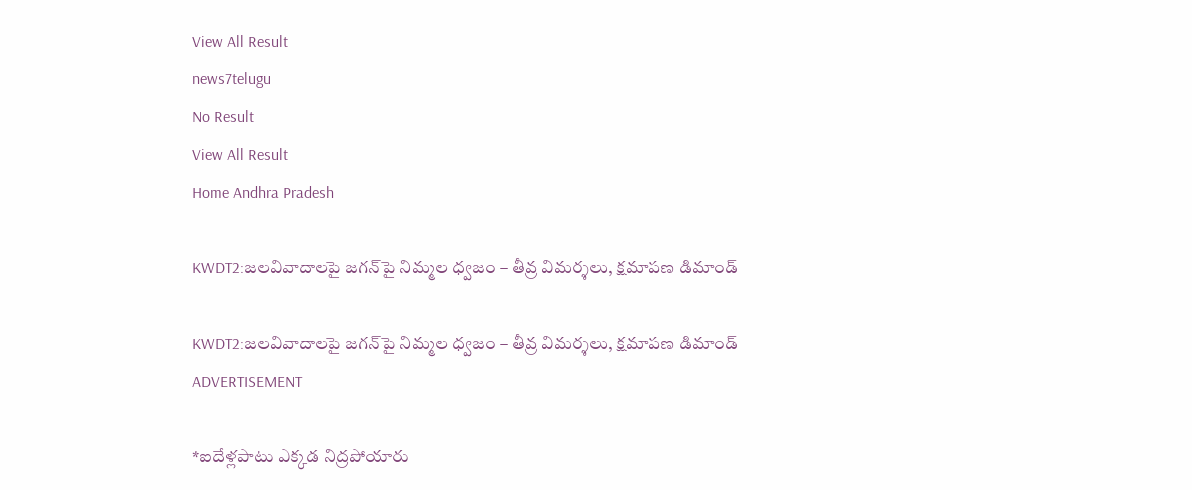View All Result
news7telugu
No Result
View All Result
Home Andhra Pradesh

KWDT2:జలవివాదాలపై జగన్‌పై నిమ్మల ధ్వజం – తీవ్ర విమర్శలు, క్షమాపణ డిమాండ్

KWDT2:జలవివాదాలపై జగన్‌పై నిమ్మల ధ్వజం – తీవ్ర విమర్శలు, క్షమాపణ డిమాండ్
ADVERTISEMENT

*ఐదేళ్లపాటు ఎక్కడ నిద్రపోయారు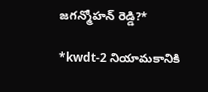జగన్మోహన్ రెడ్డి?*

*kwdt-2 నియామకానికి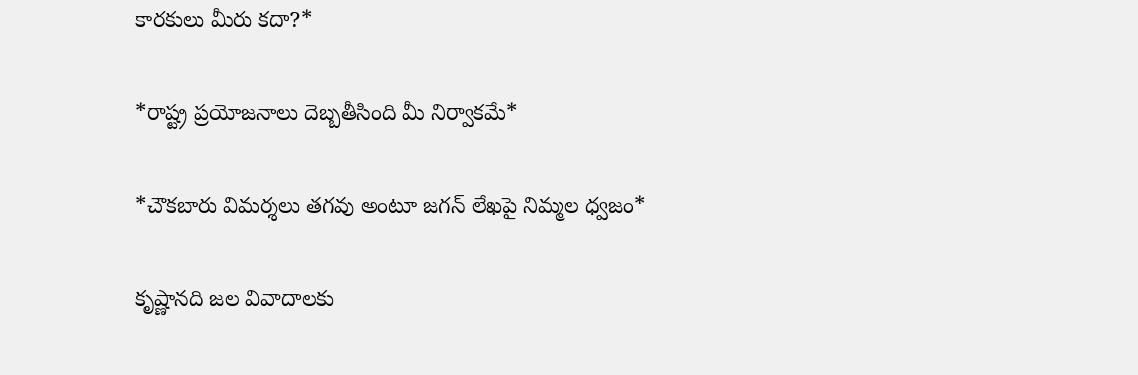కారకులు మీరు కదా?*

*రాష్ట్ర ప్రయోజనాలు దెబ్బతీసింది మీ నిర్వాకమే*

*చౌకబారు విమర్శలు తగవు అంటూ జగన్ లేఖపై నిమ్మల ధ్వజం*

కృష్ణానది జల వివాదాలకు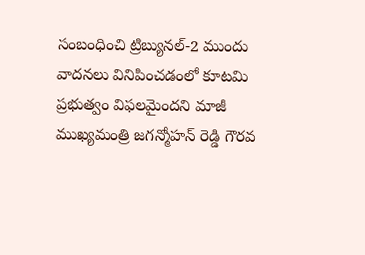సంబంధించి ట్రిబ్యునల్-2 ముందు వాదనలు వినిపించడంలో కూటమి ప్రభుత్వం విఫలమైందని మాజీ ముఖ్యమంత్రి జగన్మోహన్ రెడ్డి గౌరవ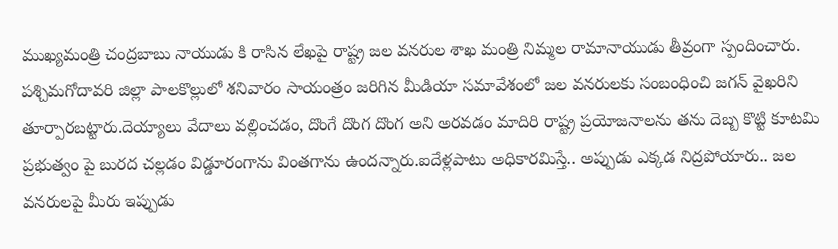ముఖ్యమంత్రి చంద్రబాబు నాయుడు కి రాసిన లేఖపై రాష్ట్ర జల వనరుల శాఖ మంత్రి నిమ్మల రామానాయుడు తీవ్రంగా స్పందించారు. పశ్చిమగోదావరి జిల్లా పాలకొల్లులో శనివారం సాయంత్రం జరిగిన మీడియా సమావేశంలో జల వనరులకు సంబంధించి జగన్ వైఖరిని తూర్పారబట్టారు.దెయ్యాలు వేదాలు వల్లించడం, దొంగే దొంగ దొంగ అని అరవడం మాదిరి రాష్ట్ర ప్రయోజనాలను తను దెబ్బ కొట్టి కూటమి ప్రభుత్వం పై బురద చల్లడం విడ్డూరంగాను వింతగాను ఉందన్నారు.ఐదేళ్లపాటు అధికారమిస్తే.. అప్పుడు ఎక్కడ నిద్రపోయారు.. జల వనరులపై మీరు ఇప్పుడు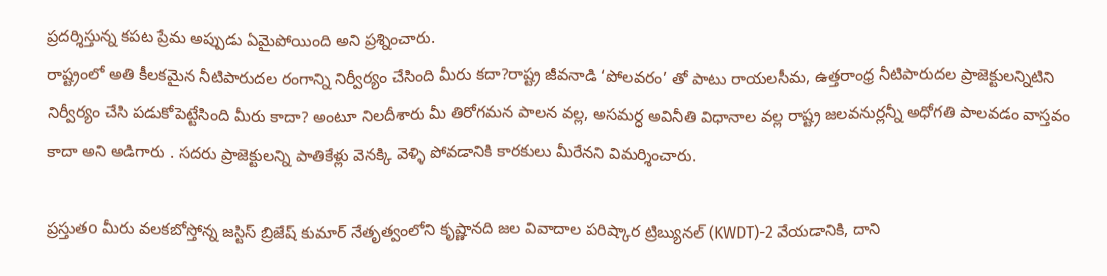ప్రదర్శిస్తున్న కపట ప్రేమ అప్పుడు ఏమైపోయింది అని ప్రశ్నించారు.
రాష్ట్రంలో అతి కీలకమైన నీటిపారుదల రంగాన్ని నిర్వీర్యం చేసింది మీరు కదా?రాష్ట్ర జీవనాడి ‘పోలవరం’ తో పాటు రాయలసీమ, ఉత్తరాంధ్ర నీటిపారుదల ప్రాజెక్టులన్నిటిని నిర్వీర్యం చేసి పడుకోపెట్టేసింది మీరు కాదా? అంటూ నిలదీశారు మీ తిరోగమన పాలన వల్ల, అసమర్ధ అవినీతి విధానాల వల్ల రాష్ట్ర జలవనుర్లన్నీ అధోగతి పాలవడం వాస్తవం కాదా అని అడిగారు . సదరు ప్రాజెక్టులన్ని పాతికేళ్లు వెనక్కి వెళ్ళి పోవడానికి కారకులు మీరేనని విమర్శించారు.

ప్రస్తుతo మీరు వలకబోస్తోన్న జస్టిస్ బ్రిజేష్ కుమార్ నేతృత్వంలోని కృష్ణానది జల వివాదాల పరిష్కార ట్రిబ్యునల్ (KWDT)-2 వేయడానికి, దాని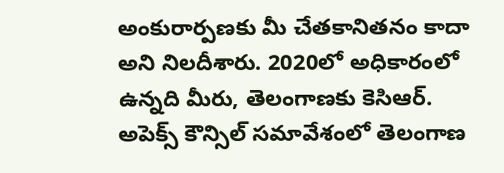అంకురార్పణకు మీ చేతకానితనం కాదా అని నిలదీశారు. 2020లో అధికారంలో ఉన్నది మీరు, తెలంగాణకు కెసిఆర్. అపెక్స్ కౌన్సిల్ సమావేశంలో తెలంగాణ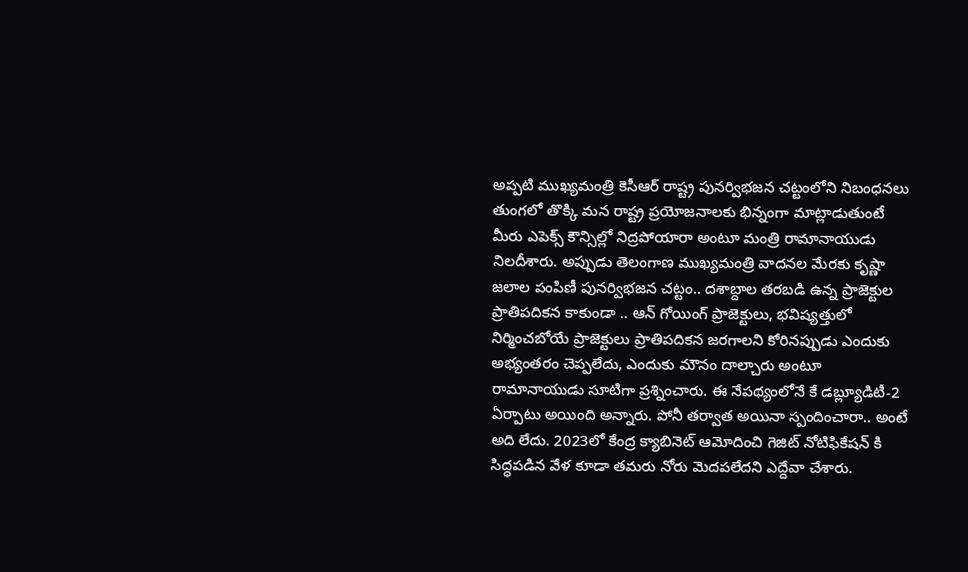అప్పటి ముఖ్యమంత్రి కెసీఆర్ రాష్ట్ర పునర్విభజన చట్టంలోని నిబంధనలు తుంగలో తొక్కి మన రాష్ట్ర ప్రయోజనాలకు భిన్నంగా మాట్లాడుతుంటే మీరు ఎపెక్స్ కౌన్సిల్లో నిద్రపోయారా అంటూ మంత్రి రామానాయుడు నిలదీశారు. అప్పుడు తెలంగాణ ముఖ్యమంత్రి వాదనల మేరకు కృష్ణా జలాల పంపిణీ పునర్విభజన చట్టం.. దశాబ్దాల తరబడి ఉన్న ప్రాజెక్టుల ప్రాతిపదికన కాకుండా .. ఆన్ గోయింగ్ ప్రాజెక్టులు, భవిష్యత్తులో నిర్మించబోయే ప్రాజెక్టులు ప్రాతిపదికన జరగాలని కోరినప్పుడు ఎందుకు అభ్యంతరం చెప్పలేదు, ఎందుకు మౌనం దాల్చారు అంటూ రామానాయుడు సూటిగా ప్రశ్నించారు. ఈ నేపథ్యంలోనే కే డబ్ల్యూడిటీ-2 ఏర్పాటు అయింది అన్నారు. పోనీ తర్వాత అయినా స్పందించారా.. అంటే అది లేదు. 2023లో కేంద్ర క్యాబినెట్ ఆమోదించి గెజిట్ నోటిఫికేషన్ కి సిద్ధపడిన వేళ కూడా తమరు నోరు మెదపలేదని ఎద్దేవా చేశారు.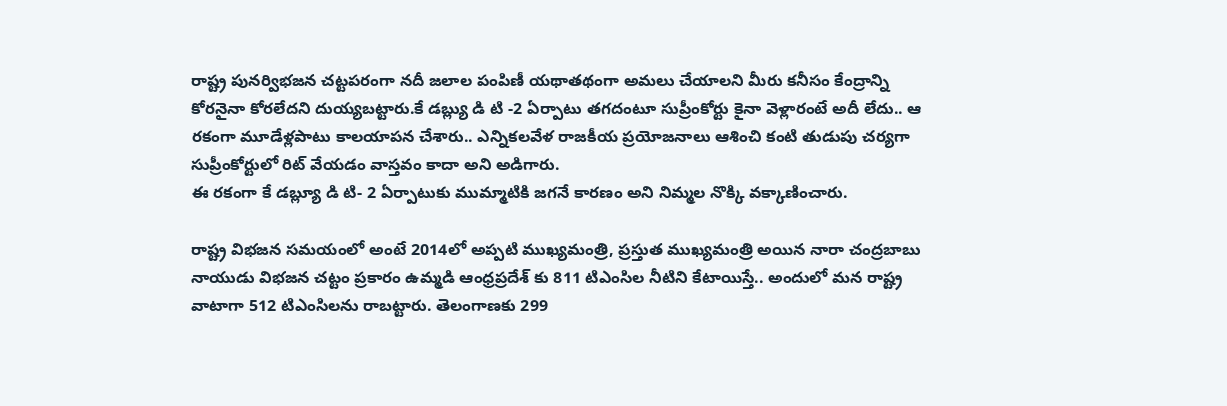రాష్ట్ర పునర్విభజన చట్టపరంగా నదీ జలాల పంపిణీ యథాతథంగా అమలు చేయాలని మీరు కనీసం కేంద్రాన్ని కోరనైనా కోరలేదని దుయ్యబట్టారు.కే డబ్ల్యు డి టి -2 ఏర్పాటు తగదంటూ సుప్రీంకోర్టు కైనా వెళ్లారంటే అదీ లేదు.. ఆ రకంగా మూడేళ్లపాటు కాలయాపన చేశారు.. ఎన్నికలవేళ రాజకీయ ప్రయోజనాలు ఆశించి కంటి తుడుపు చర్యగా సుప్రీంకోర్టులో రిట్ వేయడం వాస్తవం కాదా అని అడిగారు.
ఈ రకంగా కే డబ్ల్యూ డి టి- 2 ఏర్పాటుకు ముమ్మాటికి జగనే కారణం అని నిమ్మల నొక్కి వక్కాణించారు.

రాష్ట్ర విభజన సమయంలో అంటే 2014లో అప్పటి ముఖ్యమంత్రి, ప్రస్తుత ముఖ్యమంత్రి అయిన నారా చంద్రబాబు నాయుడు విభజన చట్టం ప్రకారం ఉమ్మడి ఆంధ్రప్రదేశ్ కు 811 టిఎంసిల నీటిని కేటాయిస్తే.. అందులో మన రాష్ట్ర వాటాగా 512 టిఎంసిలను రాబట్టారు. తెలంగాణకు 299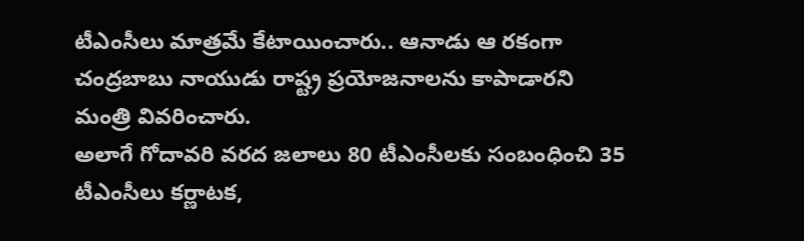టీఎంసీలు మాత్రమే కేటాయించారు.. ఆనాడు ఆ రకంగా చంద్రబాబు నాయుడు రాష్ట్ర ప్రయోజనాలను కాపాడారని మంత్రి వివరించారు.
అలాగే గోదావరి వరద జలాలు 80 టీఎంసీలకు సంబంధించి 35 టీఎంసీలు కర్ణాటక,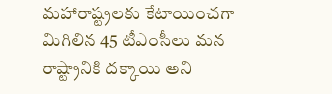మహారాష్ట్రలకు కేటాయించగా మిగిలిన 45 టీఎంసీలు మన రాష్ట్రానికి దక్కాయి అని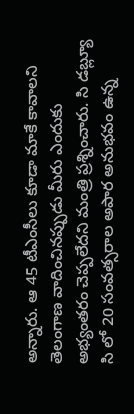అన్నారు. ఆ 45 టీఎంసీలు కూడా మాకే కావాలని తెలంగాణ వాదించినప్పుడు మీరు ఎందుకు అభ్యంతరం చెప్పలేదని మంత్రి ప్రశ్నించారు. సి డబ్ల్యూ సి లో 20 సంవత్సరాల అపార అనుభవం ఉన్న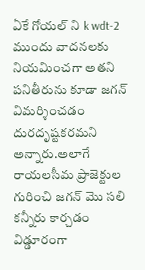ఏకే గోయల్ ని k wdt-2 ముందు వాదనలకు నియమించగా అతని పనితీరును కూడా జగన్ విమర్శించడం దురదృష్టకరమని అన్నారు.అలాగే రాయలసీమ ప్రాజెక్టుల గురించి జగన్ మొ సలి కన్నీరు కార్చడం విడ్డూరంగా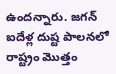ఉందన్నారు. జగన్ ఐదేళ్ల దుష్ట పాలనలో రాష్ట్రం మొత్తం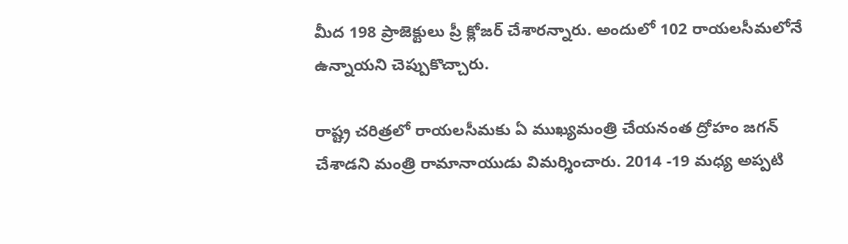మీద 198 ప్రాజెక్టులు ప్రీ క్లోజర్ చేశారన్నారు. అందులో 102 రాయలసీమలోనే ఉన్నాయని చెప్పుకొచ్చారు.

రాష్ట్ర చరిత్రలో రాయలసీమకు ఏ ముఖ్యమంత్రి చేయనంత ద్రోహం జగన్ చేశాడని మంత్రి రామానాయుడు విమర్శించారు. 2014 -19 మధ్య అప్పటి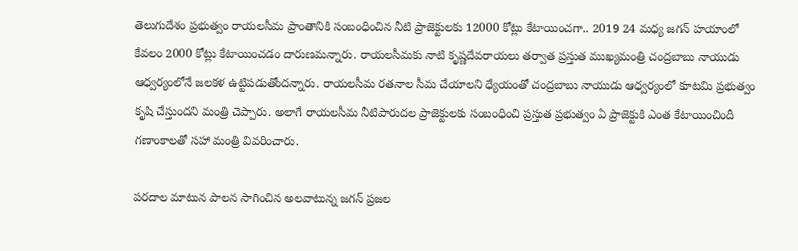తెలుగుదేశం ప్రభుత్వం రాయలసీమ ప్రాంతానికి సంబంధించిన నీటి ప్రాజెక్టులకు 12000 కోట్లు కేటాయించగా.. 2019 24 మధ్య జగన్ హయాంలో కేవలం 2000 కోట్లు కేటాయించడం దారుణమన్నారు. రాయలసీమకు నాటి కృష్ణదేవరాయలు తర్వాత ప్రస్తుత ముఖ్యమంత్రి చంద్రబాబు నాయుడు ఆధ్వర్యంలోనే జలకళ ఉట్టిపడుతోందన్నారు. రాయలసీమ రతనాల సీమ చేయాలని ధ్యేయంతో చంద్రబాబు నాయుడు ఆధ్వర్యంలో కూటమి ప్రభుత్వం కృషి చేస్తుందని మంత్రి చెప్పారు. అలాగే రాయలసీమ నీటిపారుదల ప్రాజెక్టులకు సంబంధించి ప్రస్తుత ప్రభుత్వం ఏ ప్రాజెక్టుకి ఎంత కేటాయించిందీ గణాంకాలతో సహా మంత్రి వివరించారు.

పరదాల మాటున పాలన సాగించిన అలవాటున్న జగన్ ప్రజల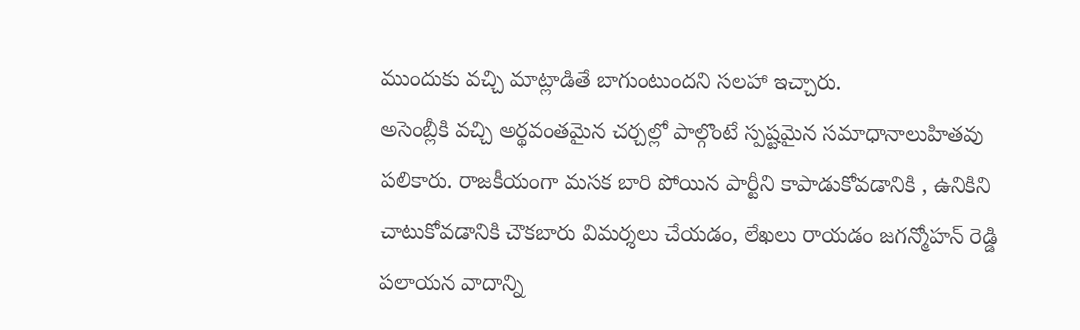ముందుకు వచ్చి మాట్లాడితే బాగుంటుందని సలహా ఇచ్చారు.
అసెంబ్లీకి వచ్చి అర్థవంతమైన చర్చల్లో పాల్గొంటే స్పష్టమైన సమాధానాలుహితవు పలికారు. రాజకీయంగా మసక బారి పోయిన పార్టీని కాపాడుకోవడానికి , ఉనికిని చాటుకోవడానికి చౌకబారు విమర్శలు చేయడం, లేఖలు రాయడం జగన్మోహన్ రెడ్డి పలాయన వాదాన్ని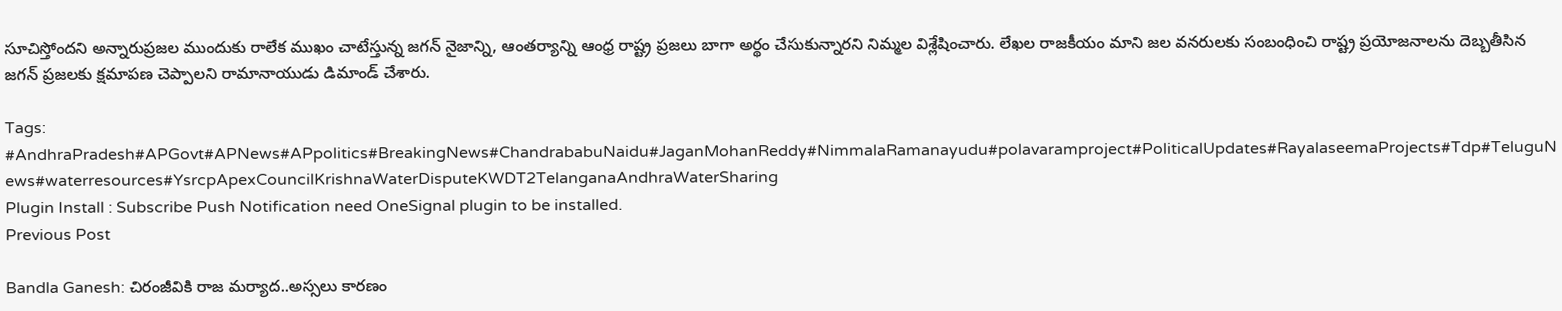సూచిస్తోందని అన్నారుప్రజల ముందుకు రాలేక ముఖం చాటేస్తున్న జగన్ నైజాన్ని, ఆంతర్యాన్ని ఆంధ్ర రాష్ట్ర ప్రజలు బాగా అర్థం చేసుకున్నారని నిమ్మల విశ్లేషించారు. లేఖల రాజకీయం మాని జల వనరులకు సంబంధించి రాష్ట్ర ప్రయోజనాలను దెబ్బతీసిన జగన్ ప్రజలకు క్షమాపణ చెప్పాలని రామానాయుడు డిమాండ్ చేశారు.

Tags: #AndhraPradesh#APGovt#APNews#APpolitics#BreakingNews#ChandrababuNaidu#JaganMohanReddy#NimmalaRamanayudu#polavaramproject#PoliticalUpdates#RayalaseemaProjects#Tdp#TeluguNews#waterresources#YsrcpApexCouncilKrishnaWaterDisputeKWDT2TelanganaAndhraWaterSharing
Plugin Install : Subscribe Push Notification need OneSignal plugin to be installed.
Previous Post

Bandla Ganesh: చిరంజీవికి రాజ మర్యాద..అస్సలు కారణం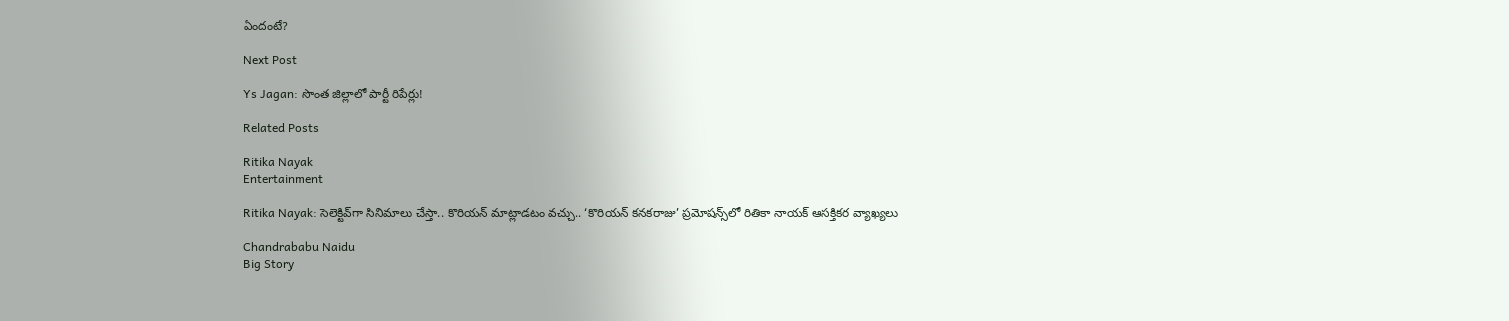ఏందంటే?

Next Post

Ys Jagan: సొంత జిల్లాలో పార్టీ రిపేర్లు!

Related Posts

Ritika Nayak
Entertainment

Ritika Nayak: సెలెక్టివ్‌గా సినిమాలు చేస్తా.. కొరియన్ మాట్లాడటం వచ్చు.. ‘కొరియన్ కనకరాజు’ ప్రమోషన్స్‌లో రితికా నాయక్ ఆసక్తికర వ్యాఖ్యలు

Chandrababu Naidu
Big Story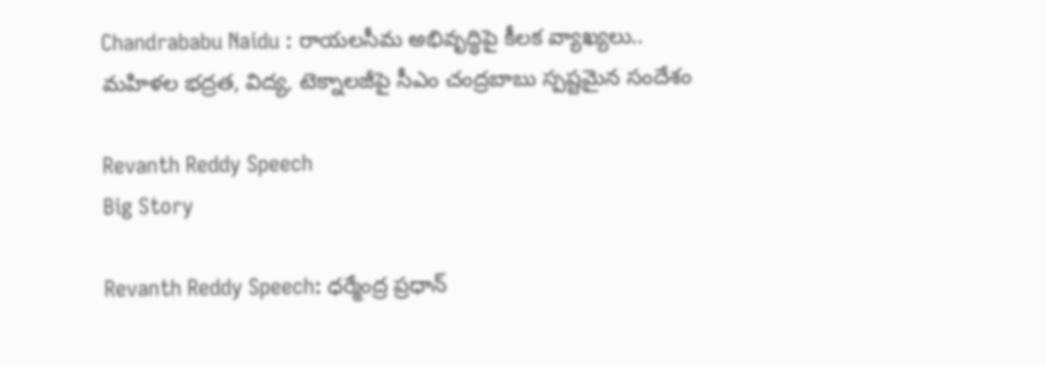Chandrababu Naidu : రాయలసీమ అభివృద్ధిపై కీలక వ్యాఖ్యలు.. మహిళల భద్రత, విద్య, టెక్నాలజీపై సీఎం చంద్రబాబు స్పష్టమైన సందేశం

Revanth Reddy Speech
Big Story

Revanth Reddy Speech: ధర్మేంద్ర ప్రధాన్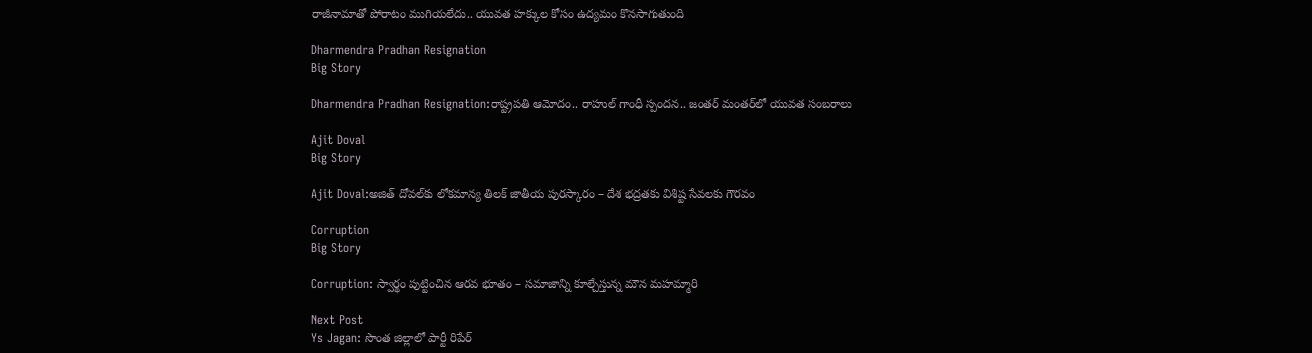రాజీనామాతో పోరాటం ముగియలేదు.. యువత హక్కుల కోసం ఉద్యమం కొనసాగుతుంది

Dharmendra Pradhan Resignation
Big Story

Dharmendra Pradhan Resignation:రాష్ట్రపతి ఆమోదం.. రాహుల్ గాంధీ స్పందన.. జంతర్ మంతర్‌లో యువత సంబరాలు

Ajit Doval
Big Story

Ajit Doval:అజిత్ దోవల్‌కు లోకమాన్య తిలక్ జాతీయ పురస్కారం – దేశ భద్రతకు విశిష్ట సేవలకు గౌరవం

Corruption
Big Story

Corruption: స్వార్థం పుట్టించిన ఆరవ భూతం – సమాజాన్ని కూల్చేస్తున్న మౌన మహమ్మారి

Next Post
Ys Jagan: సొంత జిల్లాలో పార్టీ రిపేర్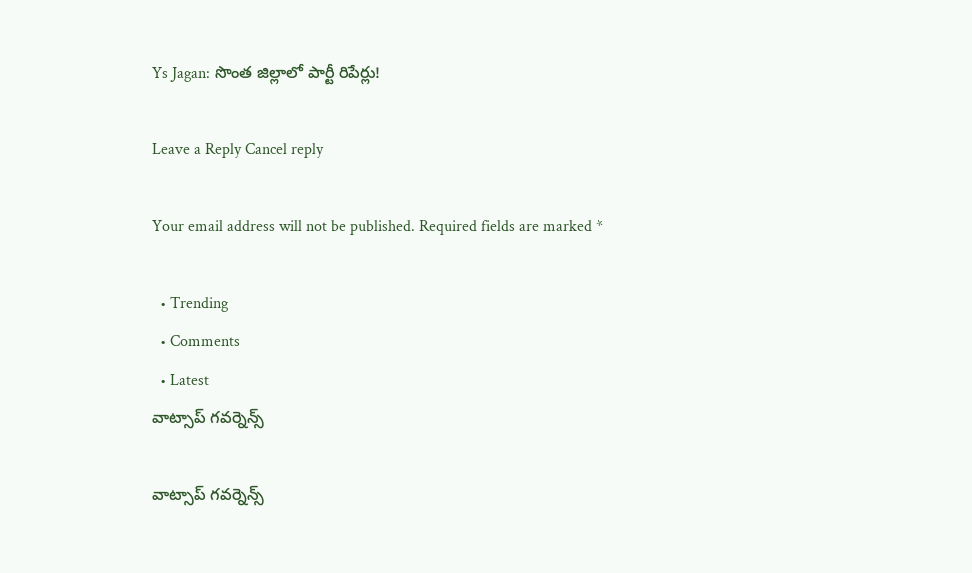Ys Jagan: సొంత జిల్లాలో పార్టీ రిపేర్లు!

Leave a Reply Cancel reply

Your email address will not be published. Required fields are marked *

  • Trending
  • Comments
  • Latest
వాట్సాప్ గవర్నెన్స్

వాట్సాప్ గవర్నెన్స్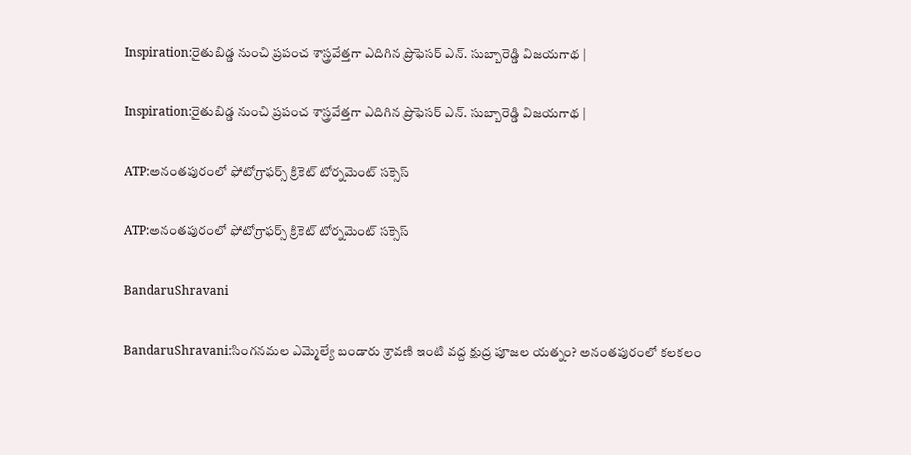Inspiration:రైతుబిడ్డ నుంచి ప్రపంచ శాస్త్రవేత్తగా ఎదిగిన ప్రొఫెసర్ ఎన్. సుబ్బారెడ్డి విజయగాథ |

Inspiration:రైతుబిడ్డ నుంచి ప్రపంచ శాస్త్రవేత్తగా ఎదిగిన ప్రొఫెసర్ ఎన్. సుబ్బారెడ్డి విజయగాథ |

ATP:అనంతపురంలో ఫోటోగ్రాఫర్స్ క్రికెట్ టోర్నమెంట్ సక్సెస్

ATP:అనంతపురంలో ఫోటోగ్రాఫర్స్ క్రికెట్ టోర్నమెంట్ సక్సెస్

BandaruShravani

BandaruShravani:సింగనమల ఎమ్మెల్యే బండారు శ్రావణి ఇంటి వద్ద క్షుద్ర పూజల యత్నం? అనంతపురంలో కలకలం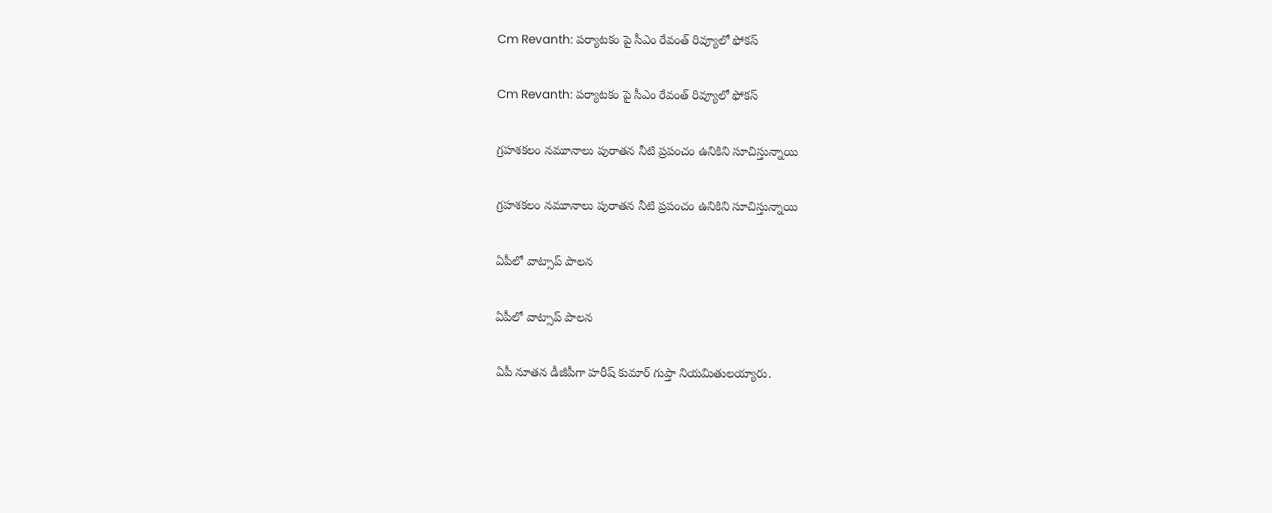Cm Revanth: పర్యాటకం పై సీఎం రేవంత్ రివ్యూలో ఫోకస్

Cm Revanth: పర్యాటకం పై సీఎం రేవంత్ రివ్యూలో ఫోకస్

గ్రహశకలం నమూనాలు పురాతన నీటి ప్రపంచం ఉనికిని సూచిస్తున్నాయి

గ్రహశకలం నమూనాలు పురాతన నీటి ప్రపంచం ఉనికిని సూచిస్తున్నాయి

ఏపీలో వాట్సాప్ పాలన

ఏపీలో వాట్సాప్ పాలన

ఏపీ నూతన డీజీపీగా హరీష్‌ కుమార్‌ గుప్తా నియమితులయ్యారు.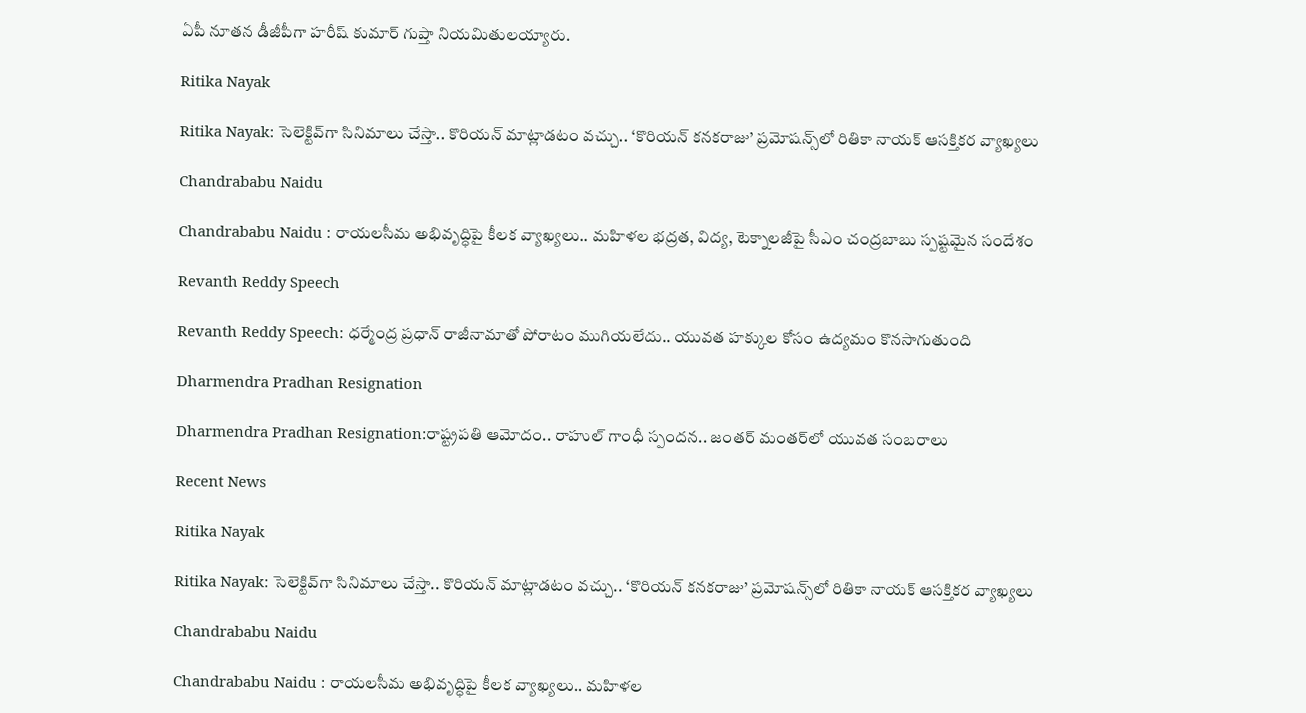ఏపీ నూతన డీజీపీగా హరీష్‌ కుమార్‌ గుప్తా నియమితులయ్యారు.

Ritika Nayak

Ritika Nayak: సెలెక్టివ్‌గా సినిమాలు చేస్తా.. కొరియన్ మాట్లాడటం వచ్చు.. ‘కొరియన్ కనకరాజు’ ప్రమోషన్స్‌లో రితికా నాయక్ ఆసక్తికర వ్యాఖ్యలు

Chandrababu Naidu

Chandrababu Naidu : రాయలసీమ అభివృద్ధిపై కీలక వ్యాఖ్యలు.. మహిళల భద్రత, విద్య, టెక్నాలజీపై సీఎం చంద్రబాబు స్పష్టమైన సందేశం

Revanth Reddy Speech

Revanth Reddy Speech: ధర్మేంద్ర ప్రధాన్ రాజీనామాతో పోరాటం ముగియలేదు.. యువత హక్కుల కోసం ఉద్యమం కొనసాగుతుంది

Dharmendra Pradhan Resignation

Dharmendra Pradhan Resignation:రాష్ట్రపతి ఆమోదం.. రాహుల్ గాంధీ స్పందన.. జంతర్ మంతర్‌లో యువత సంబరాలు

Recent News

Ritika Nayak

Ritika Nayak: సెలెక్టివ్‌గా సినిమాలు చేస్తా.. కొరియన్ మాట్లాడటం వచ్చు.. ‘కొరియన్ కనకరాజు’ ప్రమోషన్స్‌లో రితికా నాయక్ ఆసక్తికర వ్యాఖ్యలు

Chandrababu Naidu

Chandrababu Naidu : రాయలసీమ అభివృద్ధిపై కీలక వ్యాఖ్యలు.. మహిళల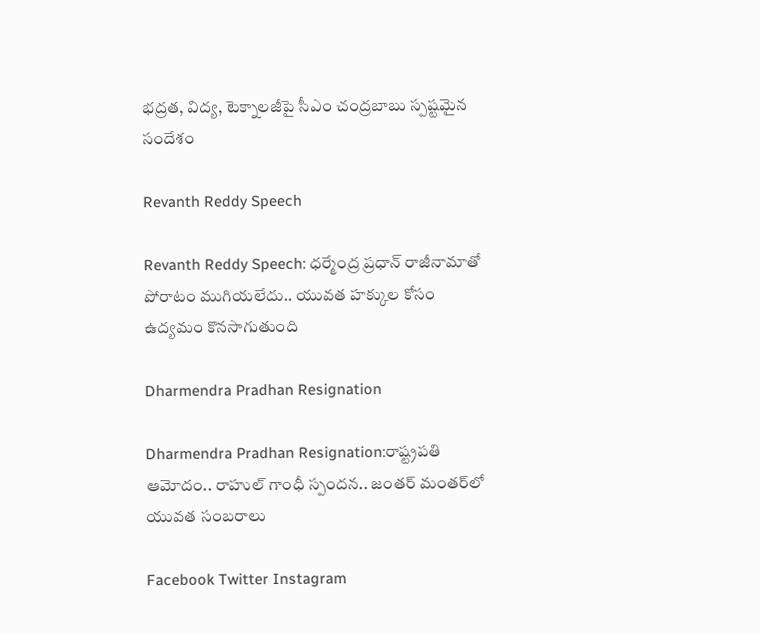భద్రత, విద్య, టెక్నాలజీపై సీఎం చంద్రబాబు స్పష్టమైన సందేశం

Revanth Reddy Speech

Revanth Reddy Speech: ధర్మేంద్ర ప్రధాన్ రాజీనామాతో పోరాటం ముగియలేదు.. యువత హక్కుల కోసం ఉద్యమం కొనసాగుతుంది

Dharmendra Pradhan Resignation

Dharmendra Pradhan Resignation:రాష్ట్రపతి ఆమోదం.. రాహుల్ గాంధీ స్పందన.. జంతర్ మంతర్‌లో యువత సంబరాలు

Facebook Twitter Instagram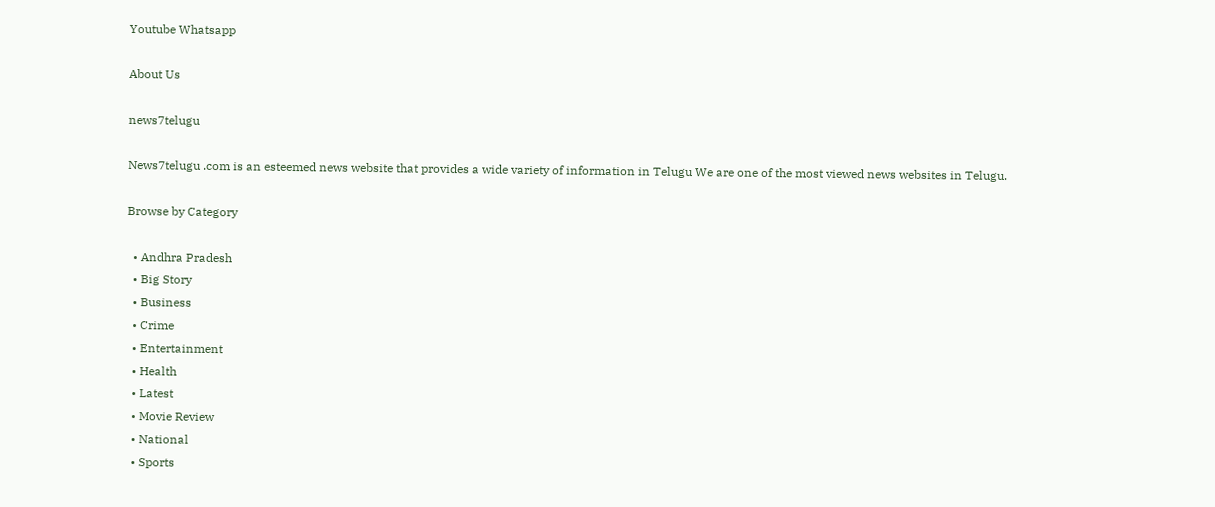Youtube Whatsapp

About Us

news7telugu

News7telugu .com is an esteemed news website that provides a wide variety of information in Telugu We are one of the most viewed news websites in Telugu.

Browse by Category

  • Andhra Pradesh
  • Big Story
  • Business
  • Crime
  • Entertainment
  • Health
  • Latest
  • Movie Review
  • National
  • Sports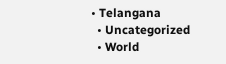• Telangana
  • Uncategorized
  • World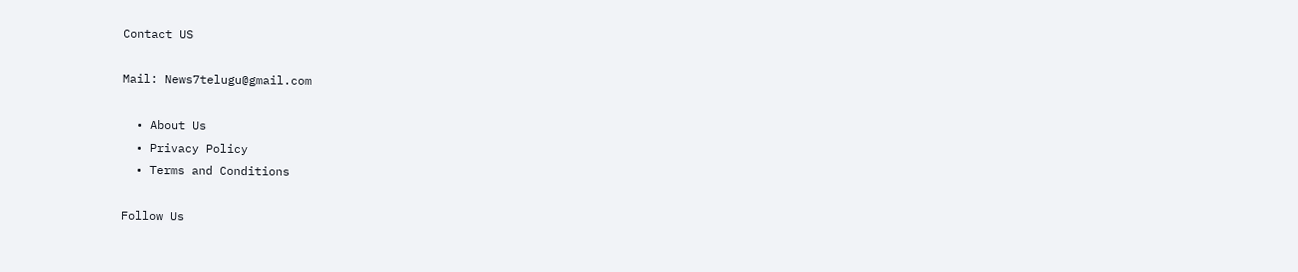Contact US

Mail: News7telugu@gmail.com

  • About Us
  • Privacy Policy
  • Terms and Conditions

Follow Us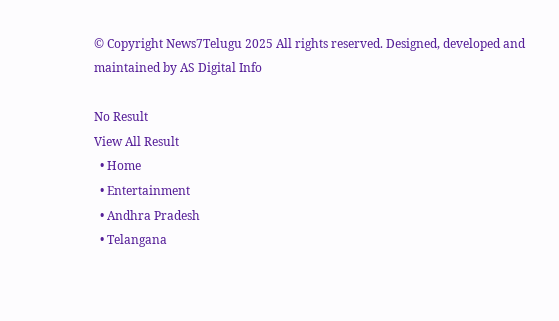© Copyright News7Telugu 2025 All rights reserved. Designed, developed and maintained by AS Digital Info

No Result
View All Result
  • Home
  • Entertainment
  • Andhra Pradesh
  • Telangana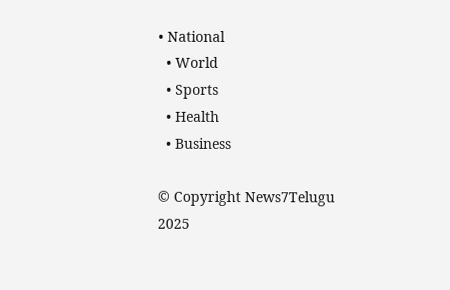• National
  • World
  • Sports
  • Health
  • Business

© Copyright News7Telugu 2025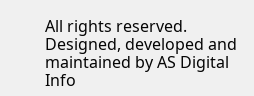All rights reserved. Designed, developed and maintained by AS Digital Info